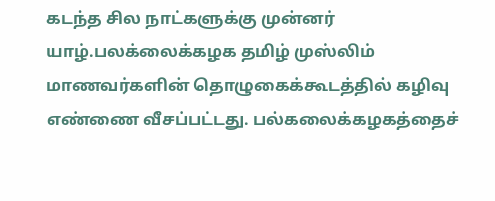கடந்த சில நாட்களுக்கு முன்னர் யாழ்.பலக்லைக்கழக தமிழ் முஸ்லிம் மாணவர்களின் தொழுகைக்கூடத்தில் கழிவு எண்ணை வீசப்பட்டது. பல்கலைக்கழகத்தைச்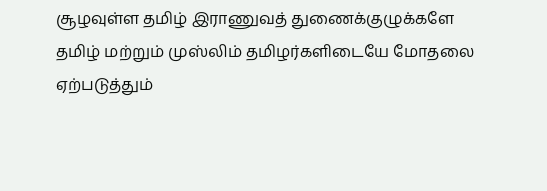சூழவுள்ள தமிழ் இராணுவத் துணைக்குழுக்களே தமிழ் மற்றும் முஸ்லிம் தமிழர்களிடையே மோதலை ஏற்படுத்தும்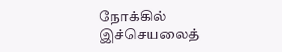நோக்கில் இச்செயலைத்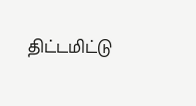திட்டமிட்டு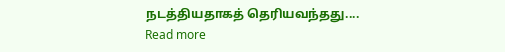நடத்தியதாகத் தெரியவந்தது....
Read more